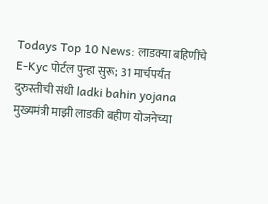Todays Top 10 News: लाडक्या बहिणींचे E-Kyc पोर्टल पुन्हा सुरू; 31 मार्चपर्यंत दुरुस्तीची संधी ladki bahin yojana मुख्यमंत्री माझी लाडकी बहीण योजनेच्या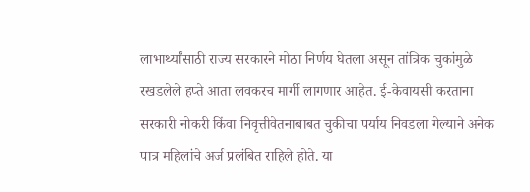लाभार्थ्यांसाठी राज्य सरकारने मोठा निर्णय घेतला असून तांत्रिक चुकांमुळे रखडलेले हप्ते आता लवकरच मार्गी लागणार आहेत. ई-केवायसी करताना सरकारी नोकरी किंवा निवृत्तीवेतनाबाबत चुकीचा पर्याय निवडला गेल्याने अनेक पात्र महिलांचे अर्ज प्रलंबित राहिले होते. या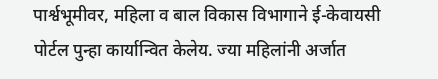पार्श्वभूमीवर, महिला व बाल विकास विभागाने ई-केवायसी पोर्टल पुन्हा कार्यान्वित केलेय. ज्या महिलांनी अर्जात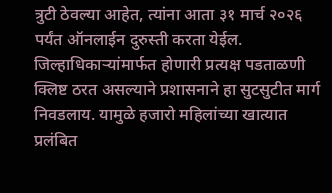त्रुटी ठेवल्या आहेत, त्यांना आता ३१ मार्च २०२६ पर्यंत ऑनलाईन दुरुस्ती करता येईल. जिल्हाधिकाऱ्यांमार्फत होणारी प्रत्यक्ष पडताळणी क्लिष्ट ठरत असल्याने प्रशासनाने हा सुटसुटीत मार्ग निवडलाय. यामुळे हजारो महिलांच्या खात्यात प्रलंबित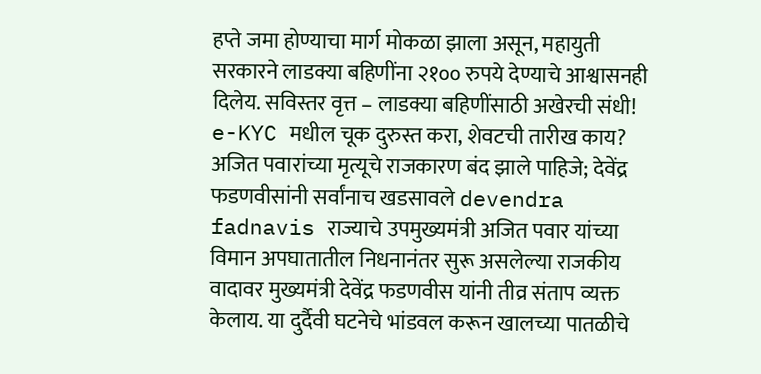हप्ते जमा होण्याचा मार्ग मोकळा झाला असून, महायुती सरकारने लाडक्या बहिणींना २१०० रुपये देण्याचे आश्वासनही दिलेय. सविस्तर वृत्त – लाडक्या बहिणींसाठी अखेरची संधी! e-KYC मधील चूक दुरुस्त करा, शेवटची तारीख काय? अजित पवारांच्या मृत्यूचे राजकारण बंद झाले पाहिजे; देवेंद्र फडणवीसांनी सर्वांनाच खडसावले devendra fadnavis राज्याचे उपमुख्यमंत्री अजित पवार यांच्या विमान अपघातातील निधनानंतर सुरू असलेल्या राजकीय वादावर मुख्यमंत्री देवेंद्र फडणवीस यांनी तीव्र संताप व्यक्त केलाय. या दुर्दैवी घटनेचे भांडवल करून खालच्या पातळीचे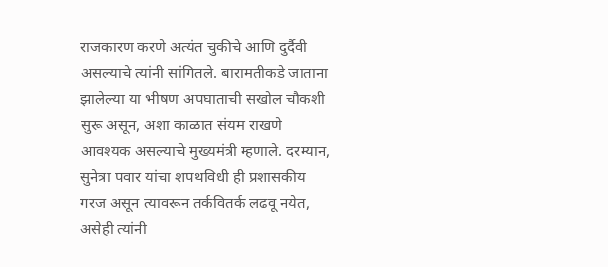राजकारण करणे अत्यंत चुकीचे आणि दुर्दैवी असल्याचे त्यांनी सांगितले. बारामतीकडे जाताना झालेल्या या भीषण अपघाताची सखोल चौकशी सुरू असून, अशा काळात संयम राखणे आवश्यक असल्याचे मुख्यमंत्री म्हणाले. दरम्यान, सुनेत्रा पवार यांचा शपथविधी ही प्रशासकीय गरज असून त्यावरून तर्कवितर्क लढवू नयेत, असेही त्यांनी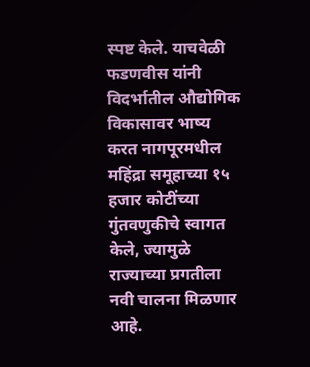स्पष्ट केले. याचवेळी फडणवीस यांनी विदर्भातील औद्योगिक विकासावर भाष्य करत नागपूरमधील महिंद्रा समूहाच्या १५ हजार कोटींच्या गुंतवणुकीचे स्वागत केले, ज्यामुळे राज्याच्या प्रगतीला नवी चालना मिळणार आहे.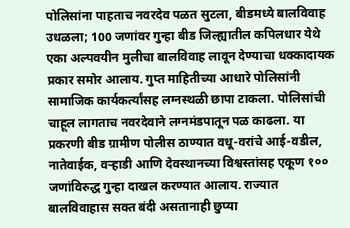पोलिसांना पाहताच नवरदेव पळत सुटला, बीडमध्ये बालविवाह उधळला; 100 जणांवर गुन्हा बीड जिल्ह्यातील कपिलधार येथे एका अल्पवयीन मुलीचा बालविवाह लावून देण्याचा धक्कादायक प्रकार समोर आलाय. गुप्त माहितीच्या आधारे पोलिसांनी सामाजिक कार्यकर्त्यांसह लग्नस्थळी छापा टाकला. पोलिसांची चाहूल लागताच नवरदेवाने लग्नमंडपातून पळ काढला. या प्रकरणी बीड ग्रामीण पोलीस ठाण्यात वधू-वरांचे आई-वडील, नातेवाईक, वऱ्हाडी आणि देवस्थानच्या विश्वस्तांसह एकूण १०० जणांविरुद्ध गुन्हा दाखल करण्यात आलाय. राज्यात बालविवाहास सक्त बंदी असतानाही छुप्या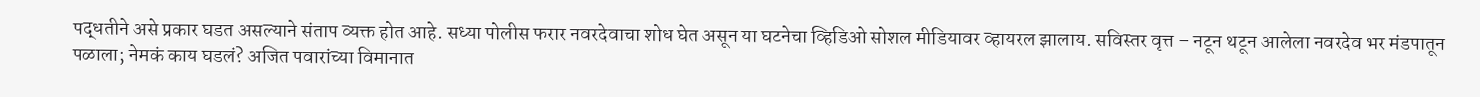पद्धतीने असे प्रकार घडत असल्याने संताप व्यक्त होत आहे. सध्या पोलीस फरार नवरदेवाचा शोध घेत असून या घटनेचा व्हिडिओ सोशल मीडियावर व्हायरल झालाय. सविस्तर वृत्त – नटून थटून आलेला नवरदेव भर मंडपातून पळाला; नेमकं काय घडलं? अजित पवारांच्या विमानात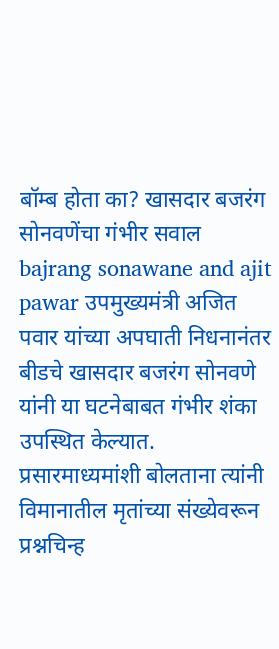बॉम्ब होता का? खासदार बजरंग सोनवणेंचा गंभीर सवाल bajrang sonawane and ajit pawar उपमुख्यमंत्री अजित पवार यांच्या अपघाती निधनानंतर बीडचे खासदार बजरंग सोनवणे यांनी या घटनेबाबत गंभीर शंका उपस्थित केल्यात. प्रसारमाध्यमांशी बोलताना त्यांनी विमानातील मृतांच्या संख्येवरून प्रश्नचिन्ह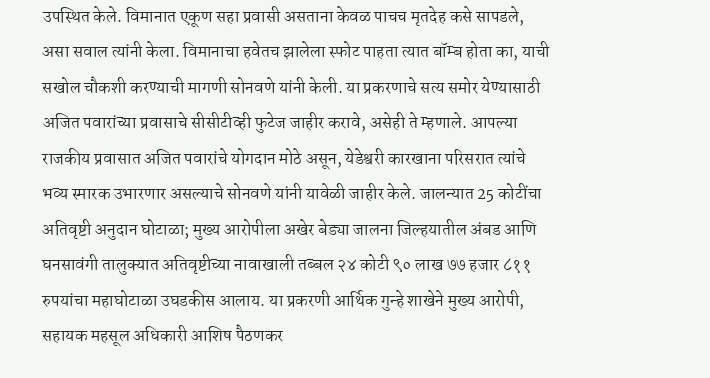उपस्थित केले. विमानात एकूण सहा प्रवासी असताना केवळ पाचच मृतदेह कसे सापडले, असा सवाल त्यांनी केला. विमानाचा हवेतच झालेला स्फोट पाहता त्यात बॉम्ब होता का, याची सखोल चौकशी करण्याची मागणी सोनवणे यांनी केली. या प्रकरणाचे सत्य समोर येण्यासाठी अजित पवारांच्या प्रवासाचे सीसीटीव्ही फुटेज जाहीर करावे, असेही ते म्हणाले. आपल्या राजकीय प्रवासात अजित पवारांचे योगदान मोठे असून, येडेश्वरी कारखाना परिसरात त्यांचे भव्य स्मारक उभारणार असल्याचे सोनवणे यांनी यावेळी जाहीर केले. जालन्यात 25 कोटींचा अतिवृष्टी अनुदान घोटाळा; मुख्य आरोपीला अखेर बेड्या जालना जिल्हयातील अंबड आणि घनसावंगी तालुक्यात अतिवृष्टीच्या नावाखाली तब्बल २४ कोटी ९० लाख ७७ हजार ८११ रुपयांचा महाघोटाळा उघडकीस आलाय. या प्रकरणी आर्थिक गुन्हे शाखेने मुख्य आरोपी, सहायक महसूल अधिकारी आशिष पैठणकर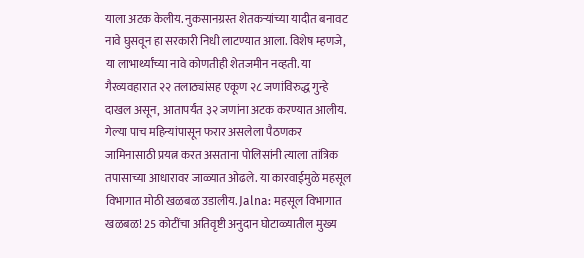याला अटक केलीय. नुकसानग्रस्त शेतकऱ्यांच्या यादीत बनावट नावे घुसवून हा सरकारी निधी लाटण्यात आला. विशेष म्हणजे, या लाभार्थ्यांच्या नावे कोणतीही शेतजमीन नव्हती. या गैरव्यवहारात २२ तलाठ्यांसह एकूण २८ जणांविरुद्ध गुन्हे दाखल असून, आतापर्यंत ३२ जणांना अटक करण्यात आलीय. गेल्या पाच महिन्यांपासून फरार असलेला पैठणकर जामिनासाठी प्रयत्न करत असताना पोलिसांनी त्याला तांत्रिक तपासाच्या आधारावर जाळ्यात ओढले. या कारवाईमुळे महसूल विभागात मोठी खळबळ उडालीय. Jalna: महसूल विभागात खळबळ! 25 कोटींचा अतिवृष्टी अनुदान घोटाळ्यातील मुख्य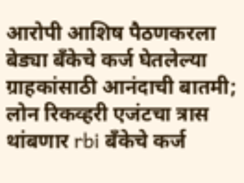आरोपी आशिष पैठणकरला बेड्या बँकेचे कर्ज घेतलेल्या ग्राहकांसाठी आनंदाची बातमी; लोन रिकव्हरी एजंटचा त्रास थांबणार rbi बँकेचे कर्ज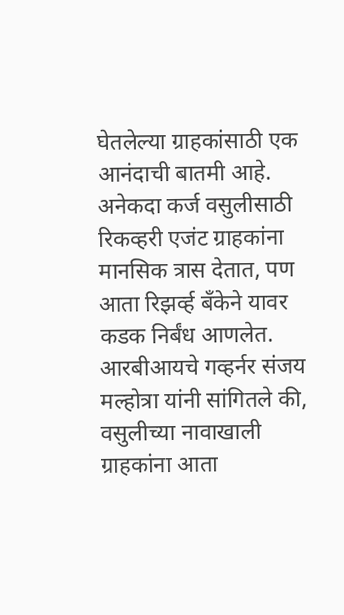घेतलेल्या ग्राहकांसाठी एक आनंदाची बातमी आहे. अनेकदा कर्ज वसुलीसाठी रिकव्हरी एजंट ग्राहकांना मानसिक त्रास देतात, पण आता रिझर्व्ह बँकेने यावर कडक निर्बंध आणलेत. आरबीआयचे गव्हर्नर संजय मल्होत्रा यांनी सांगितले की, वसुलीच्या नावाखाली ग्राहकांना आता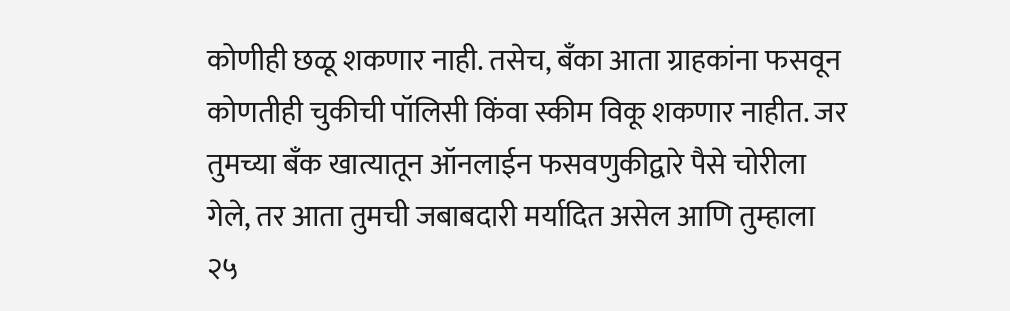कोणीही छळू शकणार नाही. तसेच, बँका आता ग्राहकांना फसवून कोणतीही चुकीची पॉलिसी किंवा स्कीम विकू शकणार नाहीत. जर तुमच्या बँक खात्यातून ऑनलाईन फसवणुकीद्वारे पैसे चोरीला गेले, तर आता तुमची जबाबदारी मर्यादित असेल आणि तुम्हाला २५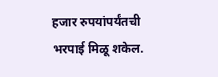हजार रुपयांपर्यंतची भरपाई मिळू शकेल.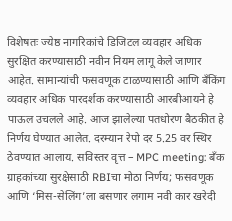विशेषतः ज्येष्ठ नागरिकांचे डिजिटल व्यवहार अधिक सुरक्षित करण्यासाठी नवीन नियम लागू केले जाणार आहेत. सामान्यांची फसवणूक टाळण्यासाठी आणि बँकिंग व्यवहार अधिक पारदर्शक करण्यासाठी आरबीआयने हे पाऊल उचलले आहे. आज झालेल्या पतधोरण बैठकीत हे निर्णय घेण्यात आलेत. दरम्यान रेपो दर 5.25 वर स्थिर ठेवण्यात आलाय. सविस्तर वृत्त – MPC meeting: बँक ग्राहकांच्या सुरक्षेसाठी RBIचा मोठा निर्णय; फसवणूक आणि ‘मिस-सेलिंग’ला बसणार लगाम नवी कार खरेदी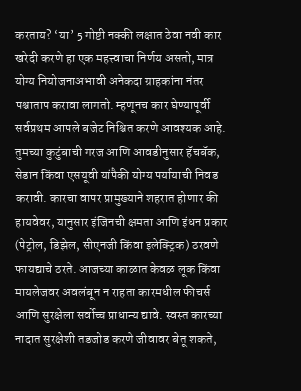करताय? ‘या’ 5 गोष्टी नक्की लक्षात ठेवा नवी कार खरेदी करणे हा एक महत्त्वाचा निर्णय असतो, मात्र योग्य नियोजनाअभावी अनेकदा ग्राहकांना नंतर पश्चाताप करावा लागतो. म्हणूनच कार घेण्यापूर्वी सर्वप्रथम आपले बजेट निश्चित करणे आवश्यक आहे. तुमच्या कुटुंबाची गरज आणि आवडीनुसार हॅचबॅक, सेडान किंवा एसयूवी यांपैकी योग्य पर्यायाची निवड करावी. कारचा वापर प्रामुख्याने शहरात होणार की हायवेवर, यानुसार इंजिनची क्षमता आणि इंधन प्रकार (पेट्रोल, डिझेल, सीएनजी किंवा इलेक्ट्रिक) ठरवणे फायद्याचे ठरते. आजच्या काळात केवळ लूक किंवा मायलेजवर अवलंबून न राहता कारमधील फीचर्स आणि सुरक्षेला सर्वोच्च प्राधान्य द्यावे. स्वस्त कारच्या नादात सुरक्षेशी तडजोड करणे जीवावर बेतू शकते,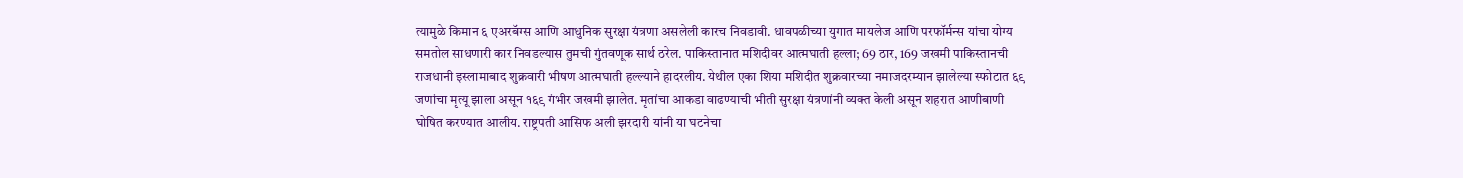त्यामुळे किमान ६ एअरबॅग्स आणि आधुनिक सुरक्षा यंत्रणा असलेली कारच निवडावी. धावपळीच्या युगात मायलेज आणि परफॉर्मन्स यांचा योग्य समतोल साधणारी कार निवडल्यास तुमची गुंतवणूक सार्थ ठरेल. पाकिस्तानात मशिदीवर आत्मघाती हल्ला; 69 ठार, 169 जखमी पाकिस्तानची राजधानी इस्लामाबाद शुक्रवारी भीषण आत्मघाती हल्ल्याने हादरलीय. येथील एका शिया मशिदीत शुक्रवारच्या नमाजदरम्यान झालेल्या स्फोटात ६९ जणांचा मृत्यू झाला असून १६९ गंभीर जखमी झालेत. मृतांचा आकडा वाढण्याची भीती सुरक्षा यंत्रणांनी व्यक्त केली असून शहरात आणीबाणी घोषित करण्यात आलीय. राष्ट्रपती आसिफ अली झरदारी यांनी या घटनेचा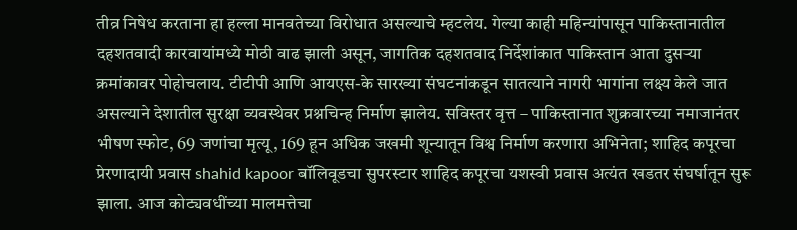तीव्र निषेध करताना हा हल्ला मानवतेच्या विरोधात असल्याचे म्हटलेय. गेल्या काही महिन्यांपासून पाकिस्तानातील दहशतवादी कारवायांमध्ये मोठी वाढ झाली असून, जागतिक दहशतवाद निर्देशांकात पाकिस्तान आता दुसऱ्या क्रमांकावर पोहोचलाय. टीटीपी आणि आयएस-के सारख्या संघटनांकडून सातत्याने नागरी भागांना लक्ष्य केले जात असल्याने देशातील सुरक्षा व्यवस्थेवर प्रश्नचिन्ह निर्माण झालेय. सविस्तर वृत्त – पाकिस्तानात शुक्रवारच्या नमाजानंतर भीषण स्फोट, 69 जणांचा मृत्यू, 169 हून अधिक जखमी शून्यातून विश्व निर्माण करणारा अभिनेता; शाहिद कपूरचा प्रेरणादायी प्रवास shahid kapoor बॉलिवूडचा सुपरस्टार शाहिद कपूरचा यशस्वी प्रवास अत्यंत खडतर संघर्षातून सुरू झाला. आज कोट्यवधींच्या मालमत्तेचा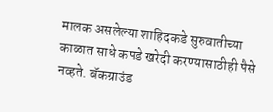मालक असलेल्या शाहिदकडे सुरुवातीच्या काळात साधे कपडे खरेदी करण्यासाठीही पैसे नव्हते. बॅकग्राउंड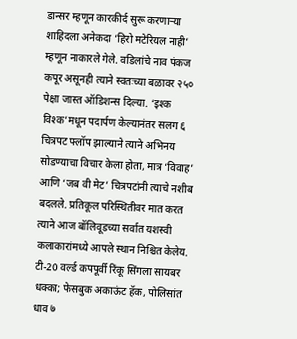डान्सर म्हणून कारकीर्द सुरू करणाऱ्या शाहिदला अनेकदा ‘हिरो मटेरियल नाही’ म्हणून नाकारले गेले. वडिलांचे नाव पंकज कपूर असूनही त्याने स्वतःच्या बळावर २५० पेक्षा जास्त ऑडिशन्स दिल्या. ‘इश्क विश्क’मधून पदार्पण केल्यानंतर सलग ६ चित्रपट फ्लॉप झाल्याने त्याने अभिनय सोडण्याचा विचार केला होता, मात्र ‘विवाह’ आणि ‘जब वी मेट’ चित्रपटांनी त्याचे नशीब बदलले. प्रतिकूल परिस्थितीवर मात करत त्याने आज बॉलिवूडच्या सर्वात यशस्वी कलाकारांमध्ये आपले स्थान निश्चित केलेय. टी-20 वर्ल्ड कपपूर्वी रिंकू सिंगला सायबर धक्का; फेसबुक अकाऊंट हॅक, पोलिसांत धाव ७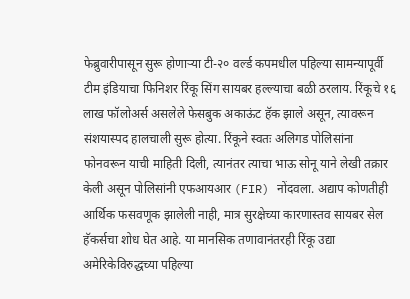फेब्रुवारीपासून सुरू होणाऱ्या टी-२० वर्ल्ड कपमधील पहिल्या सामन्यापूर्वी टीम इंडियाचा फिनिशर रिंकू सिंग सायबर हल्ल्याचा बळी ठरलाय. रिंकूचे १६ लाख फॉलोअर्स असलेले फेसबुक अकाऊंट हॅक झाले असून, त्यावरून संशयास्पद हालचाली सुरू होत्या. रिंकूने स्वतः अलिगड पोलिसांना फोनवरून याची माहिती दिली, त्यानंतर त्याचा भाऊ सोनू याने लेखी तक्रार केली असून पोलिसांनी एफआयआर (FIR) नोंदवला. अद्याप कोणतीही आर्थिक फसवणूक झालेली नाही, मात्र सुरक्षेच्या कारणास्तव सायबर सेल हॅकर्सचा शोध घेत आहे. या मानसिक तणावानंतरही रिंकू उद्या अमेरिकेविरुद्धच्या पहिल्या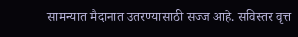सामन्यात मैदानात उतरण्यासाठी सज्ज आहे. सविस्तर वृत्त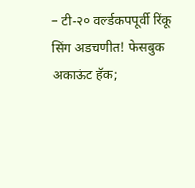– टी-२० वर्ल्डकपपूर्वी रिंकू सिंग अडचणीत! फेसबुक अकाऊंट हॅक;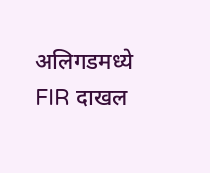अलिगडमध्ये FIR दाखल